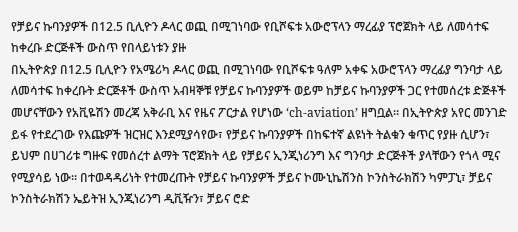የቻይና ኩባንያዎች በ12.5 ቢሊዮን ዶላር ወጪ በሚገነባው የቢሾፍቱ አውሮፕላን ማረፊያ ፕሮጀክት ላይ ለመሳተፍ ከቀረቡ ድርጅቶች ውስጥ የበላይነቱን ያዙ
በኢትዮጵያ በ12.5 ቢሊዮን የአሜሪካ ዶላር ወጪ በሚገነባው የቢሾፍቱ ዓለም አቀፍ አውሮፕላን ማረፊያ ግንባታ ላይ ለመሳተፍ ከቀረቡት ድርጅቶች ውስጥ አብዛኞቹ የቻይና ኩባንያዎች ወይም ከቻይና ኩባንያዎች ጋር የተመሰረቱ ድጅቶች መሆናቸውን የአቪዬሽን መረጃ አቅራቢ እና የዜና ፖርታል የሆነው ‘ch-aviation’ ዘግቧል። በኢትዮጵያ አየር መንገድ ይፋ የተደረገው የእጩዎች ዝርዝር እንደሚያሳየው፣ የቻይና ኩባንያዎች በከፍተኛ ልዩነት ትልቁን ቁጥር የያዙ ሲሆን፣ ይህም በሀገሪቱ ግዙፍ የመሰረተ ልማት ፕሮጀክት ላይ የቻይና ኢንጂነሪንግ እና ግንባታ ድርጅቶች ያላቸውን የጎላ ሚና የሚያሳይ ነው። በተወዳዳሪነት የተመረጡት የቻይና ኩባንያዎች ቻይና ኮሙኒኬሽንስ ኮንስትራክሽን ካምፓኒ፣ ቻይና ኮንስትራክሽን ኤይትዝ ኢንጂነሪንግ ዲቪዥን፣ ቻይና ሮድ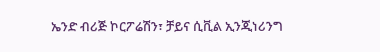ኤንድ ብሪጅ ኮርፖሬሽን፣ ቻይና ሲቪል ኢንጂነሪንግ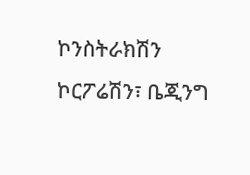ኮንስትራክሽን ኮርፖሬሽን፣ ቤጂንግ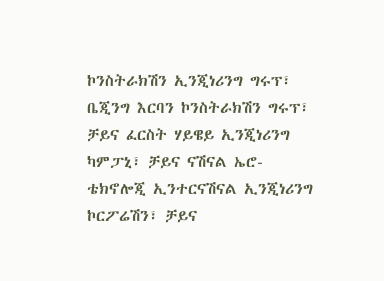ኮንስትራክሽን ኢንጂነሪንግ ግሩፕ፣ ቤጂንግ እርባን ኮንስትራክሽን ግሩፕ፣ ቻይና ፈርስት ሃይዌይ ኢንጂነሪንግ ካምፓኒ፣ ቻይና ናሽናል ኤሮ-ቴክኖሎጂ ኢንተርናሽናል ኢንጂነሪንግ ኮርፖሬሽን፣ ቻይና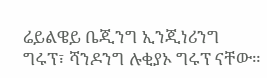ሬይልዌይ ቤጂንግ ኢንጂነሪንግ ግሩፕ፣ ሻንዶንግ ሉቂያኦ ግሩፕ ናቸው።